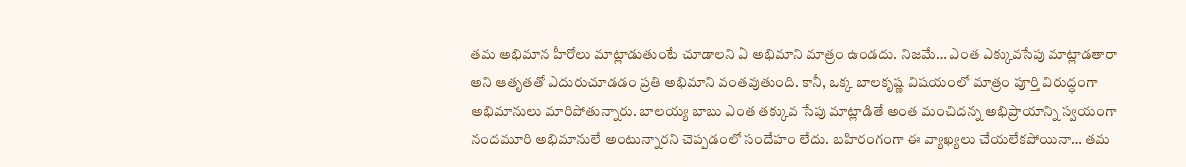తమ అభిమాన హీరోలు మాట్లాడుతుంటే చూడాలని ఏ అభిమాని మాత్రం ఉండదు. నిజమే… ఎంత ఎక్కువసేపు మాట్లాడతారా అని ఆతృతతో ఎదురుచూడడం ప్రతి అభిమాని వంతవుతుంది. కానీ, ఒక్క బాలకృష్ణ విషయంలో మాత్రం పూర్తి విరుద్ధంగా అభిమానులు మారిపోతున్నారు. బాలయ్య బాబు ఎంత తక్కువ సేపు మాట్లాడితే అంత మంచిదన్న అభిప్రాయాన్ని స్వయంగా నందమూరి అభిమానులే అంటున్నారని చెప్పడంలో సందేహం లేదు. బహిరంగంగా ఈ వ్యాఖ్యలు చేయలేకపోయినా… తమ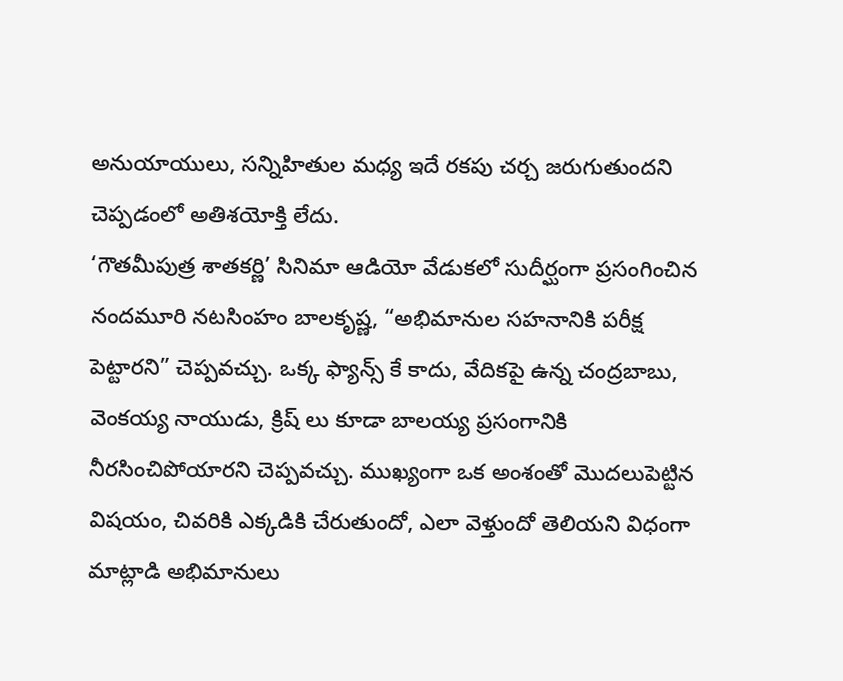అనుయాయులు, సన్నిహితుల మధ్య ఇదే రకపు చర్చ జరుగుతుందని చెప్పడంలో అతిశయోక్తి లేదు.
‘గౌతమీపుత్ర శాతకర్ణి’ సినిమా ఆడియో వేడుకలో సుదీర్ఘంగా ప్రసంగించిన నందమూరి నటసింహం బాలకృష్ణ, “అభిమానుల సహనానికి పరీక్ష పెట్టారని” చెప్పవచ్చు. ఒక్క ఫ్యాన్స్ కే కాదు, వేదికపై ఉన్న చంద్రబాబు, వెంకయ్య నాయుడు, క్రిష్ లు కూడా బాలయ్య ప్రసంగానికి నీరసించిపోయారని చెప్పవచ్చు. ముఖ్యంగా ఒక అంశంతో మొదలుపెట్టిన విషయం, చివరికి ఎక్కడికి చేరుతుందో, ఎలా వెళ్తుందో తెలియని విధంగా మాట్లాడి అభిమానులు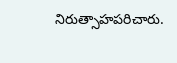నిరుత్సాహపరిచారు.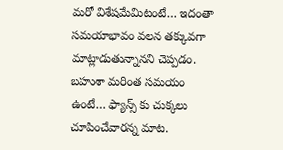మరో విశేషమేమిటంటే… ఇదంతా సమయాభావం వలన తక్కువగా మాట్లాడుతున్నానని చెప్పడం. బహుశా మరింత సమయం ఉంటే… ఫ్యాన్స్ కు చుక్కలు చూపించేవారన్న మాట.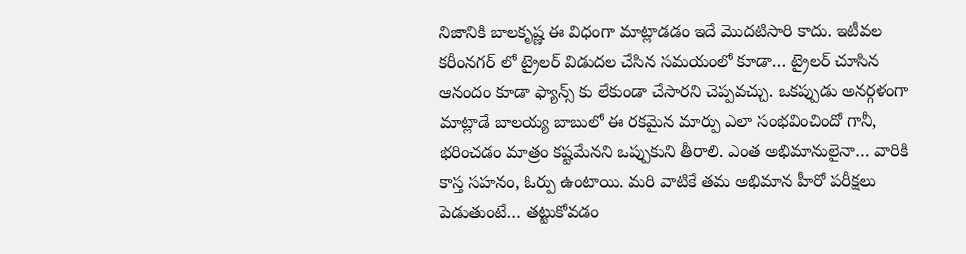నిజానికి బాలకృష్ణ ఈ విధంగా మాట్లాడడం ఇదే మొదటిసారి కాదు. ఇటీవల కరీంనగర్ లో ట్రైలర్ విడుదల చేసిన సమయంలో కూడా… ట్రైలర్ చూసిన ఆనందం కూడా ఫ్యాన్స్ కు లేకుండా చేసారని చెప్పవచ్చు. ఒకప్పుడు అనర్గళంగా మాట్లాడే బాలయ్య బాబులో ఈ రకమైన మార్పు ఎలా సంభవించిందో గానీ, భరించడం మాత్రం కష్టమేనని ఒప్పుకుని తీరాలి. ఎంత అభిమానులైనా… వారికి కాస్త సహనం, ఓర్పు ఉంటాయి. మరి వాటికే తమ అభిమాన హీరో పరీక్షలు పెడుతుంటే… తట్టుకోవడం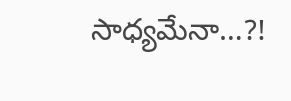సాధ్యమేనా…?!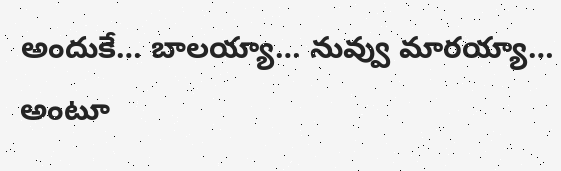అందుకే… బాలయ్యా… నువ్వు మారయ్యా… అంటూ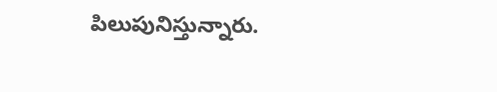పిలుపునిస్తున్నారు.